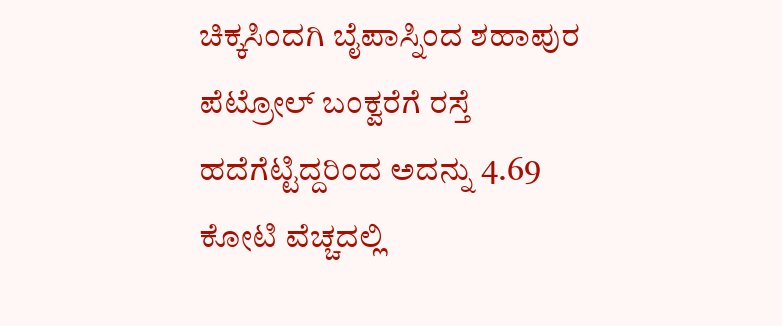ಚಿಕ್ಕಸಿಂದಗಿ ಬೈಪಾಸ್ನಿಂದ ಶಹಾಪುರ ಪೆಟ್ರೋಲ್ ಬಂಕ್ವರೆಗೆ ರಸ್ತೆ ಹದೆಗೆಟ್ಟಿದ್ದರಿಂದ ಅದನ್ನು 4.69 ಕೋಟಿ ವೆಚ್ಚದಲ್ಲಿ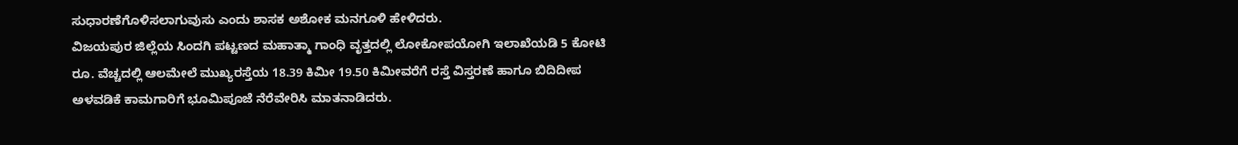ಸುಧಾರಣೆಗೊಳಿಸಲಾಗುವುಸು ಎಂದು ಶಾಸಕ ಅಶೋಕ ಮನಗೂಳಿ ಹೇಳಿದರು.
ವಿಜಯಪುರ ಜಿಲ್ಲೆಯ ಸಿಂದಗಿ ಪಟ್ಟಣದ ಮಹಾತ್ಮಾ ಗಾಂಧಿ ವೃತ್ತದಲ್ಲಿ ಲೋಕೋಪಯೋಗಿ ಇಲಾಖೆಯಡಿ 5 ಕೋಟಿ ರೂ. ವೆಚ್ಚದಲ್ಲಿ ಆಲಮೇಲೆ ಮುಖ್ಯರಸ್ತೆಯ 18.39 ಕಿಮೀ 19.50 ಕಿಮೀವರೆಗೆ ರಸ್ತೆ ವಿಸ್ತರಣೆ ಹಾಗೂ ಬಿದಿದೀಪ ಅಳವಡಿಕೆ ಕಾಮಗಾರಿಗೆ ಭೂಮಿಪೂಜೆ ನೆರೆವೇರಿಸಿ ಮಾತನಾಡಿದರು.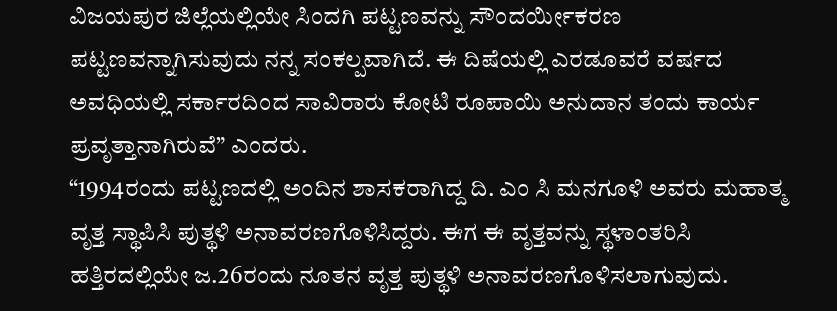ವಿಜಯಪುರ ಜಿಲ್ಲೆಯಲ್ಲಿಯೇ ಸಿಂದಗಿ ಪಟ್ಟಣವನ್ನು ಸೌಂದರ್ಯೀಕರಣ ಪಟ್ಟಣವನ್ನಾಗಿಸುವುದು ನನ್ನ ಸಂಕಲ್ಪವಾಗಿದೆ. ಈ ದಿಷೆಯಲ್ಲಿ ಎರಡೂವರೆ ವರ್ಷದ ಅವಧಿಯಲ್ಲಿ ಸರ್ಕಾರದಿಂದ ಸಾವಿರಾರು ಕೋಟಿ ರೂಪಾಯಿ ಅನುದಾನ ತಂದು ಕಾರ್ಯ ಪ್ರವೃತ್ತಾನಾಗಿರುವೆ” ಎಂದರು.
“1994ರಂದು ಪಟ್ಟಣದಲ್ಲಿ ಅಂದಿನ ಶಾಸಕರಾಗಿದ್ದ ದಿ. ಎಂ ಸಿ ಮನಗೂಳಿ ಅವರು ಮಹಾತ್ಮ ವೃತ್ತ ಸ್ಥಾಪಿಸಿ ಪುತ್ಥಳಿ ಅನಾವರಣಗೊಳಿಸಿದ್ದರು. ಈಗ ಈ ವೃತ್ತವನ್ನು ಸ್ಥಳಾಂತರಿಸಿ ಹತ್ತಿರದಲ್ಲಿಯೇ ಜ.26ರಂದು ನೂತನ ವೃತ್ತ ಪುತ್ಥಳಿ ಅನಾವರಣಗೊಳಿಸಲಾಗುವುದು.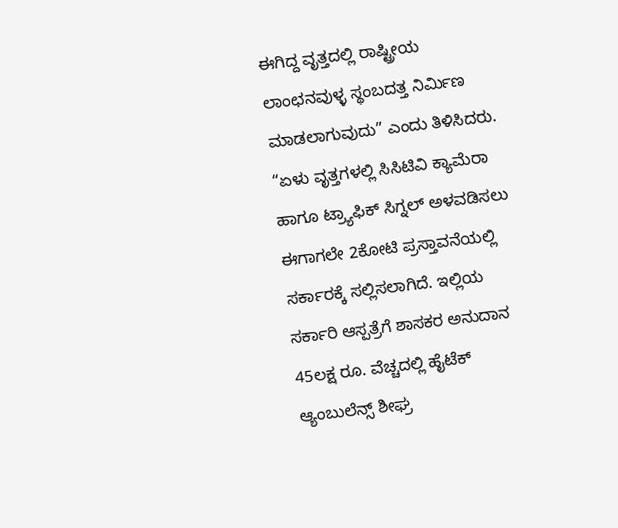ಈಗಿದ್ದ ವೃತ್ತದಲ್ಲಿ ರಾಷ್ಟ್ರೀಯ ಲಾಂಛನವುಳ್ಳ ಸ್ಥಂಬದತ್ತ ನಿರ್ಮಿಣ ಮಾಡಲಾಗುವುದು” ಎಂದು ತಿಳಿಸಿದರು.
“ಏಳು ವೃತ್ತಗಳಲ್ಲಿ ಸಿಸಿಟಿವಿ ಕ್ಯಾಮೆರಾ ಹಾಗೂ ಟ್ರ್ಯಾಫಿಕ್ ಸಿಗ್ನಲ್ ಅಳವಡಿಸಲು ಈಗಾಗಲೇ 2ಕೋಟಿ ಪ್ರಸ್ತಾವನೆಯಲ್ಲಿ ಸರ್ಕಾರಕ್ಕೆ ಸಲ್ಲಿಸಲಾಗಿದೆ. ಇಲ್ಲಿಯ ಸರ್ಕಾರಿ ಆಸ್ಪತ್ರೆಗೆ ಶಾಸಕರ ಅನುದಾನ 45ಲಕ್ಷ ರೂ. ವೆಚ್ಚದಲ್ಲಿ ಹೈಟೆಕ್ ಆ್ಯಂಬುಲೆನ್ಸ್ ಶೀಘ್ರ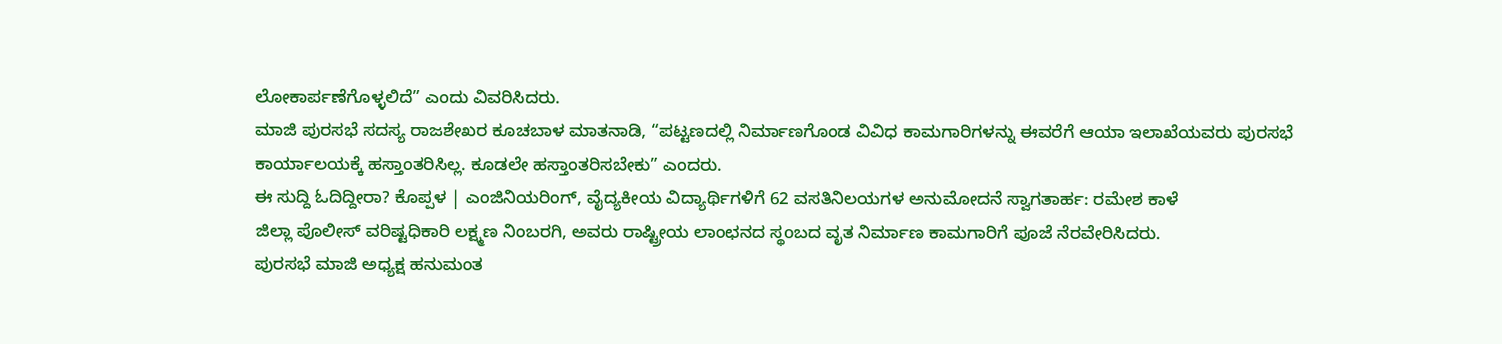ಲೋಕಾರ್ಪಣೆಗೊಳ್ಳಲಿದೆ” ಎಂದು ವಿವರಿಸಿದರು.
ಮಾಜಿ ಪುರಸಭೆ ಸದಸ್ಯ ರಾಜಶೇಖರ ಕೂಚಬಾಳ ಮಾತನಾಡಿ, “ಪಟ್ಟಣದಲ್ಲಿ ನಿರ್ಮಾಣಗೊಂಡ ವಿವಿಧ ಕಾಮಗಾರಿಗಳನ್ನು ಈವರೆಗೆ ಆಯಾ ಇಲಾಖೆಯವರು ಪುರಸಭೆ ಕಾರ್ಯಾಲಯಕ್ಕೆ ಹಸ್ತಾಂತರಿಸಿಲ್ಲ. ಕೂಡಲೇ ಹಸ್ತಾಂತರಿಸಬೇಕು” ಎಂದರು.
ಈ ಸುದ್ದಿ ಓದಿದ್ದೀರಾ? ಕೊಪ್ಪಳ | ಎಂಜಿನಿಯರಿಂಗ್, ವೈದ್ಯಕೀಯ ವಿದ್ಯಾರ್ಥಿಗಳಿಗೆ 62 ವಸತಿನಿಲಯಗಳ ಅನುಮೋದನೆ ಸ್ವಾಗತಾರ್ಹ: ರಮೇಶ ಕಾಳೆ
ಜಿಲ್ಲಾ ಪೊಲೀಸ್ ವರಿಷ್ಟಧಿಕಾರಿ ಲಕ್ಷ್ಮಣ ನಿಂಬರಗಿ, ಅವರು ರಾಷ್ಟ್ರೀಯ ಲಾಂಛನದ ಸ್ಥoಬದ ವೃತ ನಿರ್ಮಾಣ ಕಾಮಗಾರಿಗೆ ಪೂಜೆ ನೆರವೇರಿಸಿದರು.
ಪುರಸಭೆ ಮಾಜಿ ಅಧ್ಯಕ್ಷ ಹನುಮಂತ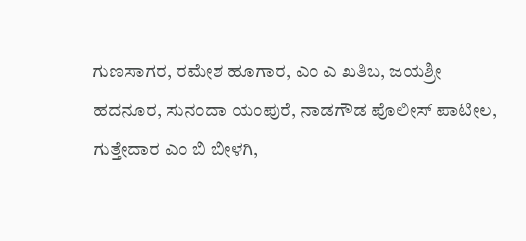ಗುಣಸಾಗರ, ರಮೇಶ ಹೂಗಾರ, ಎಂ ಎ ಖತಿಬ, ಜಯಶ್ರೀ ಹದನೂರ, ಸುನಂದಾ ಯಂಪುರೆ, ನಾಡಗೌಡ ಪೊಲೀಸ್ ಪಾಟೀಲ, ಗುತ್ತೇದಾರ ಎಂ ಬಿ ಬೀಳಗಿ,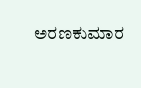ಅರಣಕುಮಾರ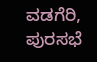ವಡಗೆರಿ, ಪುರಸಭೆ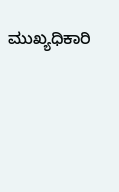ಮುಖ್ಯಧಿಕಾರಿ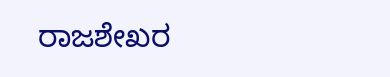ರಾಜಶೇಖರ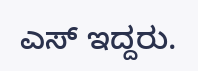ಎಸ್ ಇದ್ದರು.